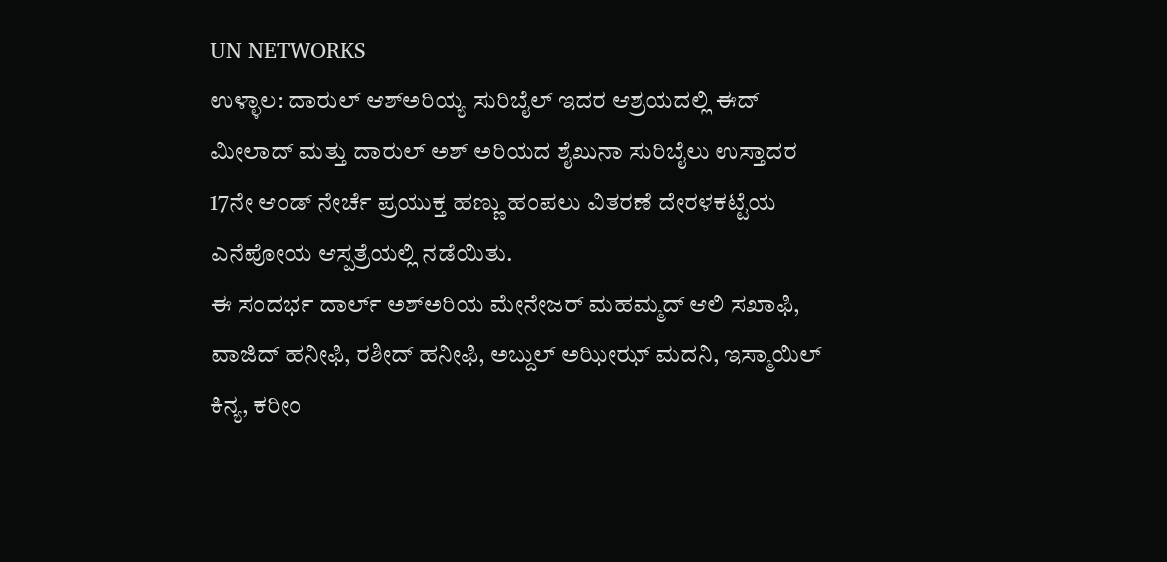UN NETWORKS
ಉಳ್ಳಾಲ: ದಾರುಲ್ ಆಶ್ಅರಿಯ್ಯ ಸುರಿಬೈಲ್ ಇದರ ಆಶ್ರಯದಲ್ಲಿ ಈದ್ ಮೀಲಾದ್ ಮತ್ತು ದಾರುಲ್ ಅಶ್ ಅರಿಯದ ಶೈಖುನಾ ಸುರಿಬೈಲು ಉಸ್ತಾದರ 17ನೇ ಆಂಡ್ ನೇರ್ಚೆ ಪ್ರಯುಕ್ತ ಹಣ್ಣು ಹಂಪಲು ವಿತರಣೆ ದೇರಳಕಟ್ಟೆಯ ಎನೆಪೋಯ ಆಸ್ಪತ್ರೆಯಲ್ಲಿ ನಡೆಯಿತು.
ಈ ಸಂದರ್ಭ ದಾರ್ಲ್ ಅಶ್ಅರಿಯ ಮೇನೇಜರ್ ಮಹಮ್ಮದ್ ಆಲಿ ಸಖಾಫಿ, ವಾಜಿದ್ ಹನೀಫಿ, ರಶೀದ್ ಹನೀಫಿ, ಅಬ್ದುಲ್ ಅಝೀಝ್ ಮದನಿ, ಇಸ್ಮಾಯಿಲ್ ಕಿನ್ಯ, ಕರೀಂ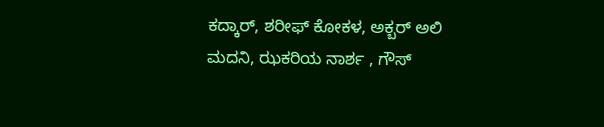ಕದ್ಕಾರ್, ಶರೀಫ್ ಕೋಕಳ, ಅಕ್ಬರ್ ಅಲಿ ಮದನಿ, ಝಕರಿಯ ನಾರ್ಶ , ಗೌಸ್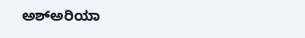ಅಶ್ಅರಿಯಾ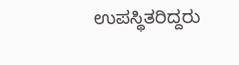ಉಪಸ್ಥಿತರಿದ್ದರು